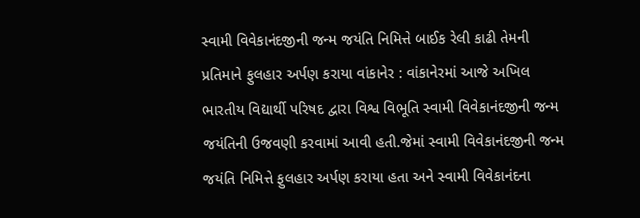સ્વામી વિવેકાનંદજીની જન્મ જયંતિ નિમિત્તે બાઈક રેલી કાઢી તેમની પ્રતિમાને ફુલહાર અર્પણ કરાયા વાંકાનેર : વાંકાનેરમાં આજે અખિલ ભારતીય વિદ્યાર્થી પરિષદ દ્વારા વિશ્વ વિભૂતિ સ્વામી વિવેકાનંદજીની જન્મ જયંતિની ઉજવણી કરવામાં આવી હતી.જેમાં સ્વામી વિવેકાનંદજીની જન્મ જયંતિ નિમિત્તે ફુલહાર અર્પણ કરાયા હતા અને સ્વામી વિવેકાનંદના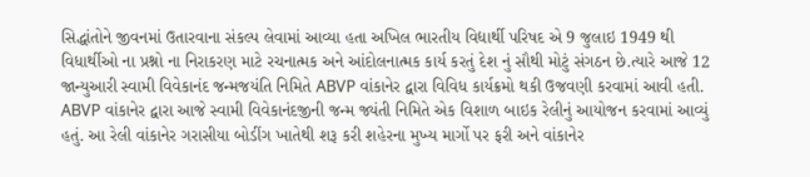સિદ્ધાંતોને જીવનમાં ઉતારવાના સંકલ્પ લેવામાં આવ્યા હતા અખિલ ભારતીય વિદ્યાર્થી પરિષદ એ 9 જુલાઇ 1949 થી વિધાર્થીઓ ના પ્રશ્નો ના નિરાકરણ માટે રચનાત્મક અને આંદોલનાત્મક કાર્ય કરતું દેશ નું સૌથી મોટું સંગઠન છે.ત્યારે આજે 12 જાન્યુઆરી સ્વામી વિવેકાનંદ જન્મજયંતિ નિમિતે ABVP વાંકાનેર દ્વારા વિવિધ કાર્યક્રમો થકી ઉજવણી કરવામાં આવી હતી. ABVP વાંકાનેર દ્વારા આજે સ્વામી વિવેકાનંદજીની જન્મ જ્યંતી નિમિતે એક વિશાળ બાઇક રેલીનું આયોજન કરવામાં આવ્યું હતું. આ રેલી વાંકાનેર ગરાસીયા બોડીંગ ખાતેથી શરૂ કરી શહેરના મુખ્ય માર્ગો પર ફરી અને વાંકાનેર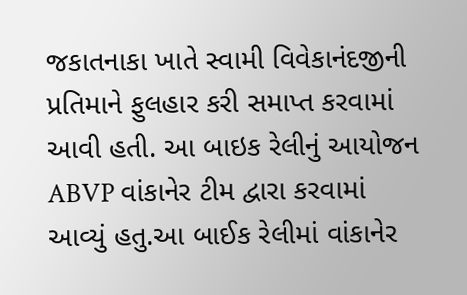જકાતનાકા ખાતે સ્વામી વિવેકાનંદજીની પ્રતિમાને ફુલહાર કરી સમાપ્ત કરવામાં આવી હતી. આ બાઇક રેલીનું આયોજન ABVP વાંકાનેર ટીમ દ્વારા કરવામાં આવ્યું હતુ.આ બાઈક રેલીમાં વાંકાનેર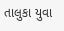તાલુકા યુવા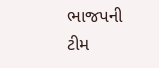ભાજપની ટીમ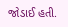જોડાઈ હતી.